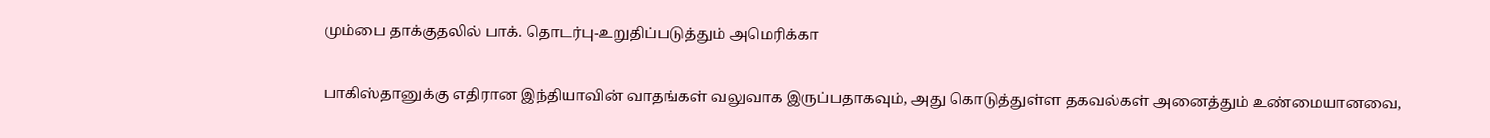மும்பை தாக்குதலில் பாக். தொடர்பு-உறுதிப்படுத்தும் அமெரிக்கா

பாகிஸ்தானுக்கு எதிரான இந்தியாவின் வாதங்கள் வலுவாக இருப்பதாகவும், அது கொடுத்துள்ள தகவல்கள் அனைத்தும் உண்மையானவை,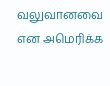வலுவானவை என அமெரிக்க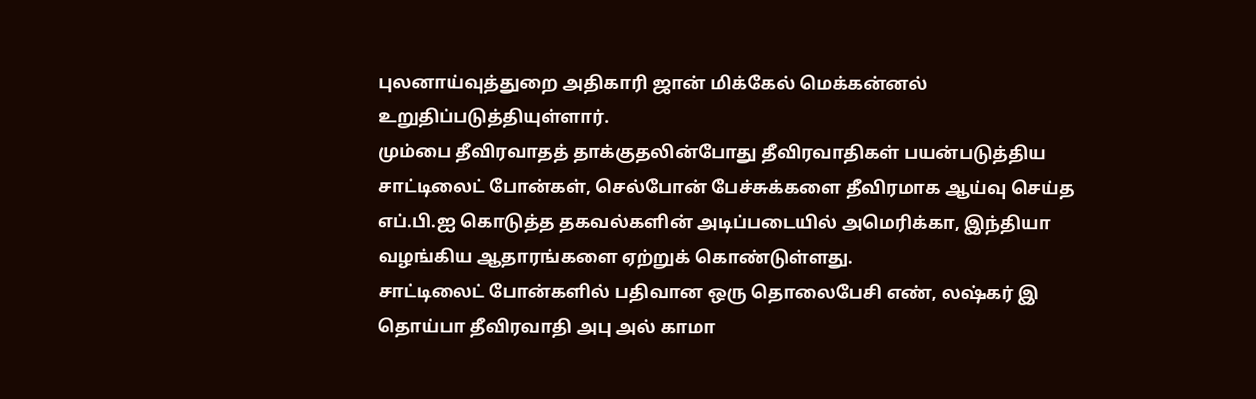புலனாய்வுத்துறை அதிகாரி ஜான் மிக்கேல் மெக்கன்னல் உறுதிப்படுத்தியுள்ளார்.
மும்பை தீவிரவாதத் தாக்குதலின்போது தீவிரவாதிகள் பயன்படுத்திய சாட்டிலைட் போன்கள், செல்போன் பேச்சுக்களை தீவிரமாக ஆய்வு செய்த எப்.பி.ஐ கொடுத்த தகவல்களின் அடிப்படையில் அமெரிக்கா, இந்தியா வழங்கிய ஆதாரங்களை ஏற்றுக் கொண்டுள்ளது.
சாட்டிலைட் போன்களில் பதிவான ஒரு தொலைபேசி எண், லஷ்கர் இ தொய்பா தீவிரவாதி அபு அல் காமா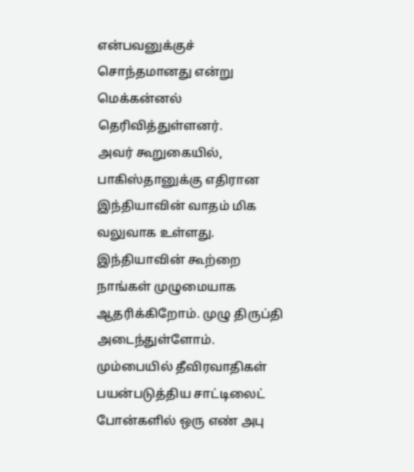என்பவனுக்குச் சொந்தமானது என்று மெக்கன்னல் தெரிவித்துள்ளனர்.
அவர் கூறுகையில், பாகிஸ்தானுக்கு எதிரான இந்தியாவின் வாதம் மிக வலுவாக உள்ளது. இந்தியாவின் கூற்றை நாங்கள் முழுமையாக ஆதரிக்கிறோம். முழு திருப்தி அடைந்துள்ளோம். மும்பையில் தீவிரவாதிகள் பயன்படுத்திய சாட்டிலைட் போன்களில் ஒரு எண் அபு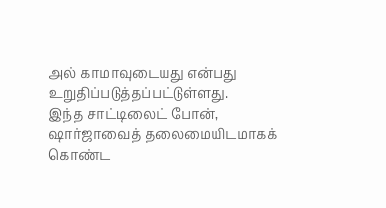அல் காமாவுடையது என்பது உறுதிப்படுத்தப்பட்டுள்ளது.
இந்த சாட்டிலைட் போன், ஷார்ஜாவைத் தலைமையிடமாகக் கொண்ட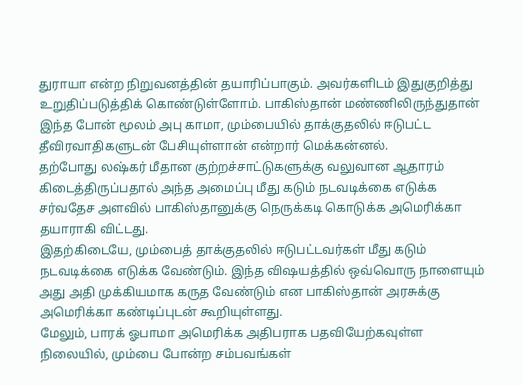துராயா என்ற நிறுவனத்தின் தயாரிப்பாகும். அவர்களிடம் இதுகுறித்து உறுதிப்படுத்திக் கொண்டுள்ளோம். பாகிஸ்தான் மண்ணிலிருந்துதான் இந்த போன் மூலம் அபு காமா, மும்பையில் தாக்குதலில் ஈடுபட்ட தீவிரவாதிகளுடன் பேசியுள்ளான் என்றார் மெக்கன்னல்.
தற்போது லஷ்கர் மீதான குற்றச்சாட்டுகளுக்கு வலுவான ஆதாரம் கிடைத்திருப்பதால் அந்த அமைப்பு மீது கடும் நடவடிக்கை எடுக்க சர்வதேச அளவில் பாகிஸ்தானுக்கு நெருக்கடி கொடுக்க அமெரிக்கா தயாராகி விட்டது.
இதற்கிடையே, மும்பைத் தாக்குதலில் ஈடுபட்டவர்கள் மீது கடும் நடவடிக்கை எடுக்க வேண்டும். இந்த விஷயத்தில் ஒவ்வொரு நாளையும் அது அதி முக்கியமாக கருத வேண்டும் என பாகிஸ்தான் அரசுக்கு அமெரிக்கா கண்டிப்புடன் கூறியுள்ளது.
மேலும், பாரக் ஓபாமா அமெரிக்க அதிபராக பதவியேற்கவுள்ள நிலையில், மும்பை போன்ற சம்பவங்கள்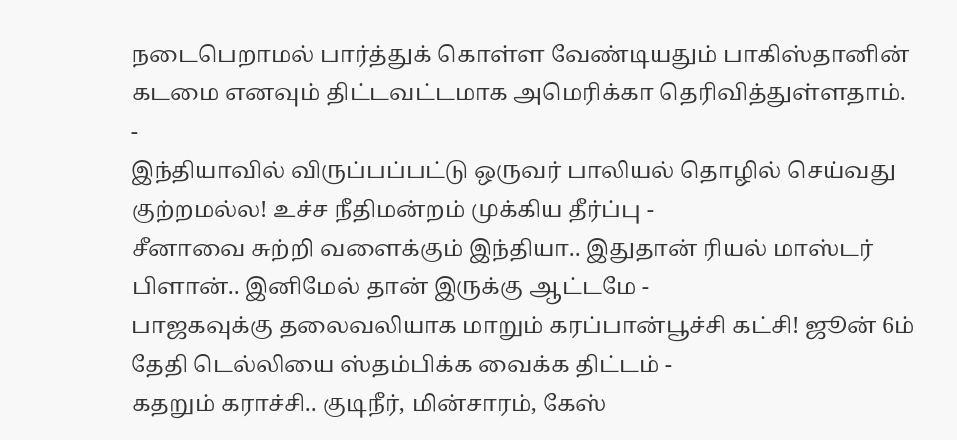நடைபெறாமல் பார்த்துக் கொள்ள வேண்டியதும் பாகிஸ்தானின் கடமை எனவும் திட்டவட்டமாக அமெரிக்கா தெரிவித்துள்ளதாம்.
-
இந்தியாவில் விருப்பப்பட்டு ஒருவர் பாலியல் தொழில் செய்வது குற்றமல்ல! உச்ச நீதிமன்றம் முக்கிய தீர்ப்பு -
சீனாவை சுற்றி வளைக்கும் இந்தியா.. இதுதான் ரியல் மாஸ்டர் பிளான்.. இனிமேல் தான் இருக்கு ஆட்டமே -
பாஜகவுக்கு தலைவலியாக மாறும் கரப்பான்பூச்சி கட்சி! ஜூன் 6ம் தேதி டெல்லியை ஸ்தம்பிக்க வைக்க திட்டம் -
கதறும் கராச்சி.. குடிநீர், மின்சாரம், கேஸ்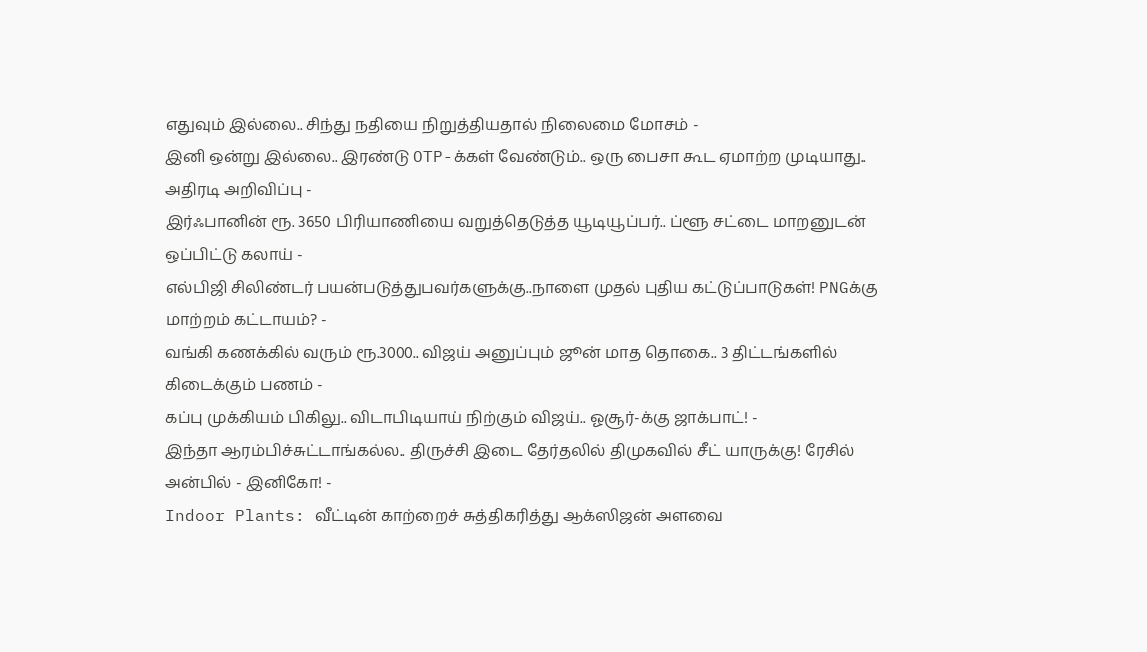எதுவும் இல்லை.. சிந்து நதியை நிறுத்தியதால் நிலைமை மோசம் -
இனி ஒன்று இல்லை.. இரண்டு OTP-க்கள் வேண்டும்.. ஒரு பைசா கூட ஏமாற்ற முடியாது.. அதிரடி அறிவிப்பு -
இர்ஃபானின் ரூ. 3650 பிரியாணியை வறுத்தெடுத்த யூடியூப்பர்.. ப்ளூ சட்டை மாறனுடன் ஒப்பிட்டு கலாய் -
எல்பிஜி சிலிண்டர் பயன்படுத்துபவர்களுக்கு..நாளை முதல் புதிய கட்டுப்பாடுகள்! PNGக்கு மாற்றம் கட்டாயம்? -
வங்கி கணக்கில் வரும் ரூ.3000.. விஜய் அனுப்பும் ஜூன் மாத தொகை.. 3 திட்டங்களில் கிடைக்கும் பணம் -
கப்பு முக்கியம் பிகிலு.. விடாபிடியாய் நிற்கும் விஜய்.. ஓசூர்-க்கு ஜாக்பாட்! -
இந்தா ஆரம்பிச்சுட்டாங்கல்ல.. திருச்சி இடை தேர்தலில் திமுகவில் சீட் யாருக்கு! ரேசில் அன்பில் - இனிகோ! -
Indoor Plants: வீட்டின் காற்றைச் சுத்திகரித்து ஆக்ஸிஜன் அளவை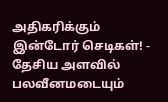அதிகரிக்கும் இன்டோர் செடிகள்! -
தேசிய அளவில் பலவீனமடையும்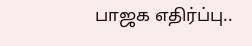பாஜக எதிர்ப்பு..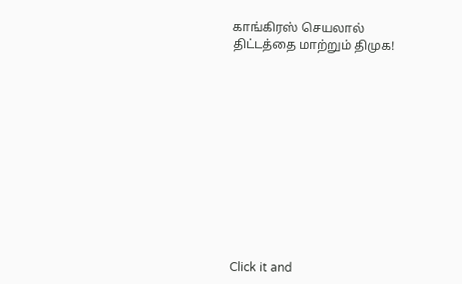காங்கிரஸ் செயலால் திட்டத்தை மாற்றும் திமுக!












Click it and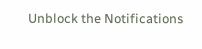Unblock the Notifications